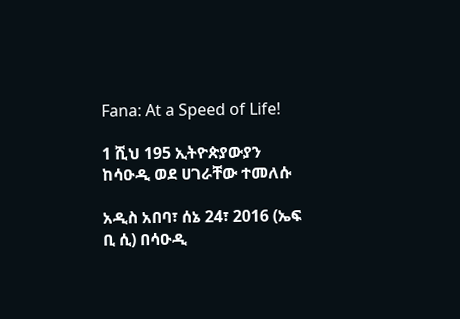Fana: At a Speed of Life!

1 ሺህ 195 ኢትዮጵያውያን ከሳዑዲ ወደ ሀገራቸው ተመለሱ

አዲስ አበባ፣ ሰኔ 24፣ 2016 (ኤፍ ቢ ሲ) በሳዑዲ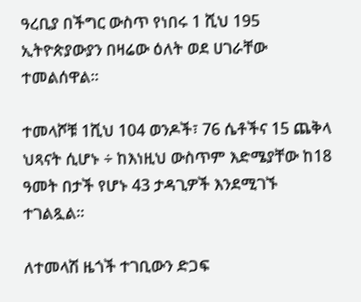ዓረቢያ በችግር ውስጥ የነበሩ 1 ሺህ 195 ኢትዮጵያውያን በዛሬው ዕለት ወደ ሀገራቸው ተመልሰዋል።

ተመላሾቹ 1ሺህ 104 ወንዶች፣ 76 ሴቶችና 15 ጨቅላ ህጻናት ሲሆኑ ÷ ከእነዚህ ውስጥም እድሜያቸው ከ18 ዓመት በታች የሆኑ 43 ታዳጊዎች እንደሚገኙ ተገልጿል፡፡

ለተመላሽ ዜጎች ተገቢውን ድጋፍ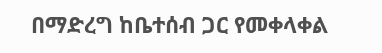በማድረግ ከቤተሰብ ጋር የመቀላቀል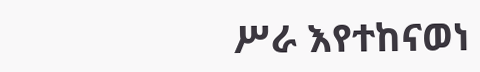ሥራ እየተከናወነ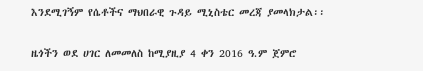እንደሚገኝም የሴቶችና ማህበራዊ ጉዳይ ሚኒስቴር መረጃ ያመላክታል፡፡

ዜጎችን ወደ ሀገር ለመመለስ ከሚያዚያ 4 ቀን 2016 ዓ.ም ጀምሮ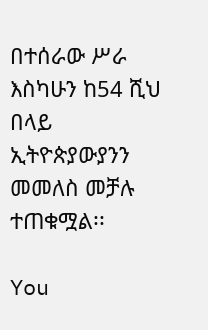በተሰራው ሥራ እስካሁን ከ54 ሺህ በላይ ኢትዮጵያውያንን መመለስ መቻሉ ተጠቁሟል፡፡

You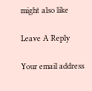might also like

Leave A Reply

Your email address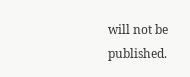will not be published.